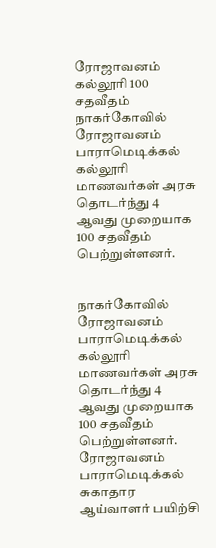ரோஜாவனம் கல்லூரி 100 சதவீதம்
நாகர்கோவில் ரோஜாவனம் பாராமெடிக்கல் கல்லூரி மாணவர்கள் அரசு தொடர்ந்து 4 ஆவது முறையாக 100 சதவீதம் பெற்றுள்ளனர்.


நாகர்கோவில் ரோஜாவனம் பாராமெடிக்கல் கல்லூரி மாணவர்கள் அரசு தொடர்ந்து 4 ஆவது முறையாக 100 சதவீதம் பெற்றுள்ளனர்.
ரோஜாவனம் பாராமெடிக்கல் சுகாதார ஆய்வாளர் பயிற்சி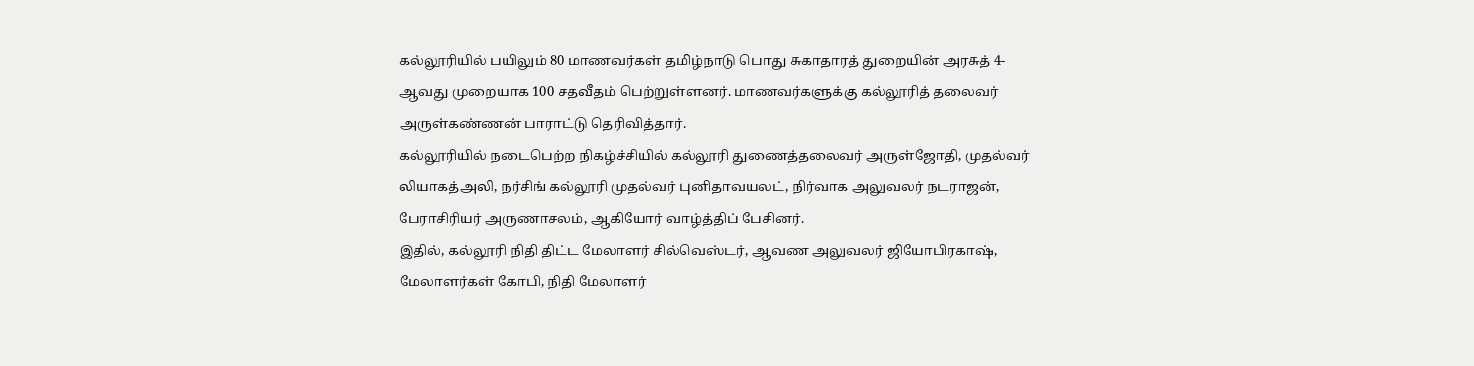கல்லூரியில் பயிலும் 80 மாணவர்கள் தமிழ்நாடு பொது சுகாதாரத் துறையின் அரசுத் 4-ஆவது முறையாக 100 சதவீதம் பெற்றுள்ளனர். மாணவர்களுக்கு கல்லூரித் தலைவர் அருள்கண்ணன் பாராட்டு தெரிவித்தார்.
கல்லூரியில் நடைபெற்ற நிகழ்ச்சியில் கல்லூரி துணைத்தலைவர் அருள்ஜோதி, முதல்வர் லியாகத்அலி, நர்சிங் கல்லூரி முதல்வர் புனிதாவயலட், நிர்வாக அலுவலர் நடராஜன், பேராசிரியர் அருணாசலம், ஆகியோர் வாழ்த்திப் பேசினர்.
இதில், கல்லூரி நிதி திட்ட மேலாளர் சில்வெஸ்டர், ஆவண அலுவலர் ஜியோபிரகாஷ், மேலாளர்கள் கோபி, நிதி மேலாளர்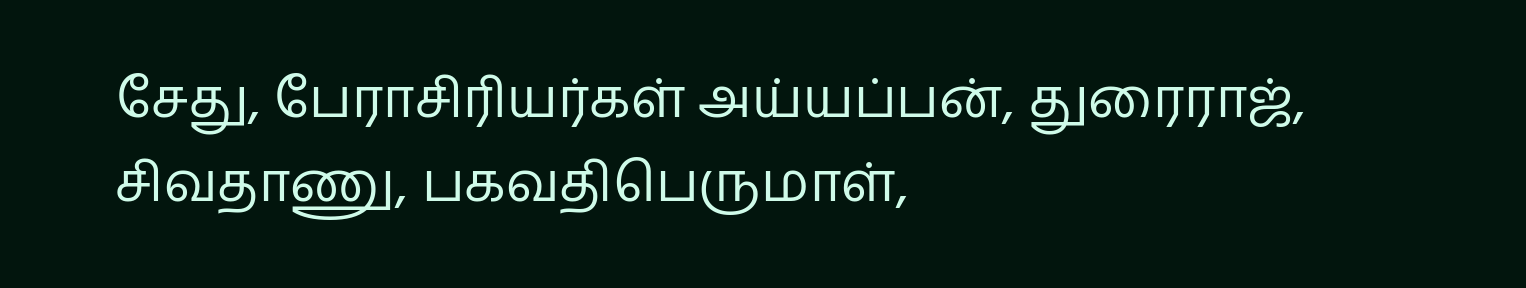சேது, பேராசிரியர்கள் அய்யப்பன், துரைராஜ், சிவதாணு, பகவதிபெருமாள்,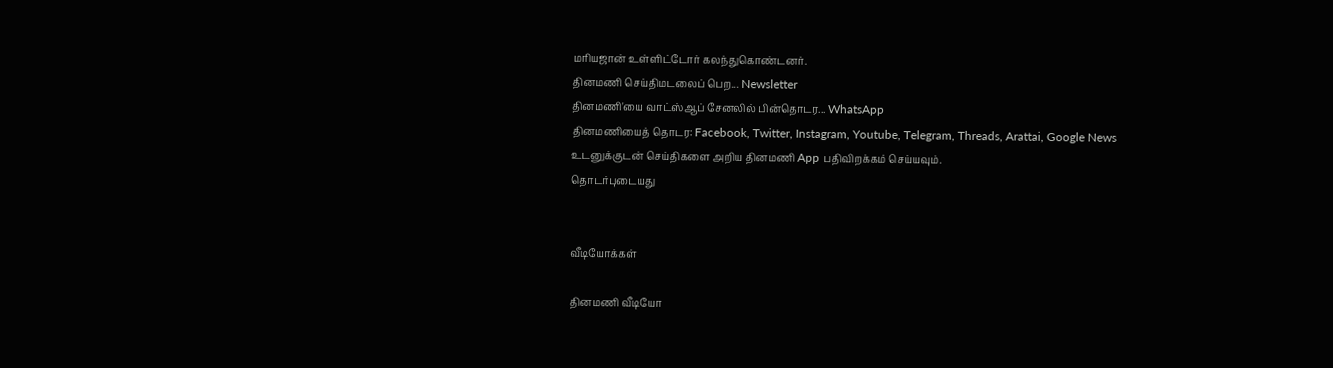மரியஜான் உள்ளிட்டோர் கலந்துகொண்டனர்.
தினமணி செய்திமடலைப் பெற... Newsletter
தினமணி'யை வாட்ஸ்ஆப் சேனலில் பின்தொடர... WhatsApp
தினமணியைத் தொடர: Facebook, Twitter, Instagram, Youtube, Telegram, Threads, Arattai, Google News
உடனுக்குடன் செய்திகளை அறிய தினமணி App பதிவிறக்கம் செய்யவும்.
தொடர்புடையது


வீடியோக்கள்

தினமணி வீடியோ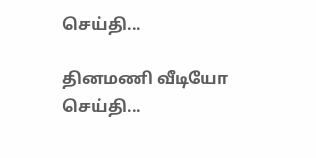செய்தி...

தினமணி வீடியோ செய்தி...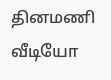தினமணி வீடியோ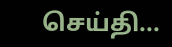செய்தி...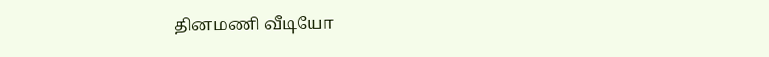தினமணி வீடியோ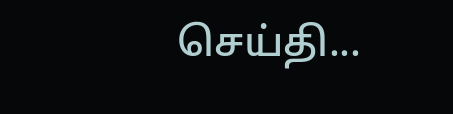செய்தி...